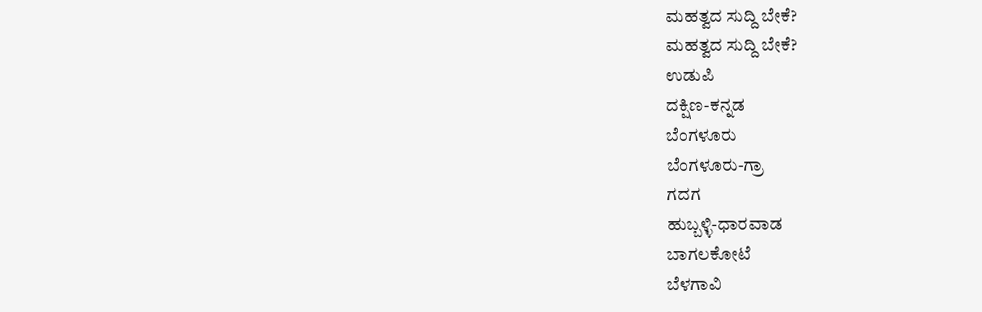ಮಹತ್ವದ ಸುದ್ದಿ ಬೇಕೆ?
ಮಹತ್ವದ ಸುದ್ದಿ ಬೇಕೆ?
ಉಡುಪಿ
ದಕ್ಷಿಣ-ಕನ್ನಡ
ಬೆಂಗಳೂರು
ಬೆಂಗಳೂರು-ಗ್ರಾ
ಗದಗ
ಹುಬ್ಬಳ್ಳಿ-ಧಾರವಾಡ
ಬಾಗಲಕೋಟೆ
ಬೆಳಗಾವಿ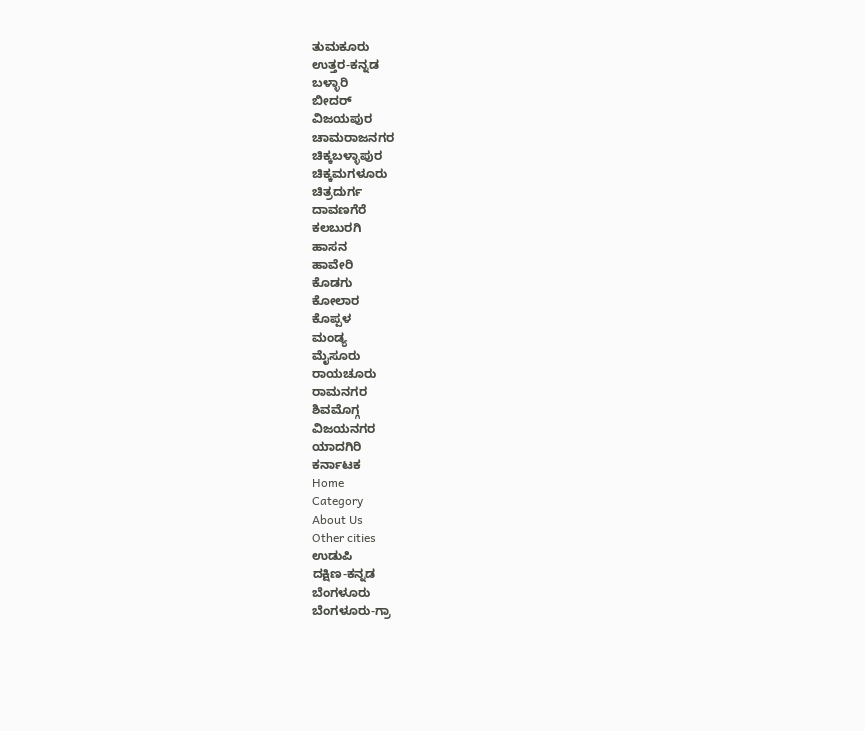ತುಮಕೂರು
ಉತ್ತರ-ಕನ್ನಡ
ಬಳ್ಳಾರಿ
ಬೀದರ್
ವಿಜಯಪುರ
ಚಾಮರಾಜನಗರ
ಚಿಕ್ಕಬಳ್ಳಾಪುರ
ಚಿಕ್ಕಮಗಳೂರು
ಚಿತ್ರದುರ್ಗ
ದಾವಣಗೆರೆ
ಕಲಬುರಗಿ
ಹಾಸನ
ಹಾವೇರಿ
ಕೊಡಗು
ಕೋಲಾರ
ಕೊಪ್ಪಳ
ಮಂಡ್ಯ
ಮೈಸೂರು
ರಾಯಚೂರು
ರಾಮನಗರ
ಶಿವಮೊಗ್ಗ
ವಿಜಯನಗರ
ಯಾದಗಿರಿ
ಕರ್ನಾಟಕ
Home
Category
About Us
Other cities
ಉಡುಪಿ
ದಕ್ಷಿಣ-ಕನ್ನಡ
ಬೆಂಗಳೂರು
ಬೆಂಗಳೂರು-ಗ್ರಾ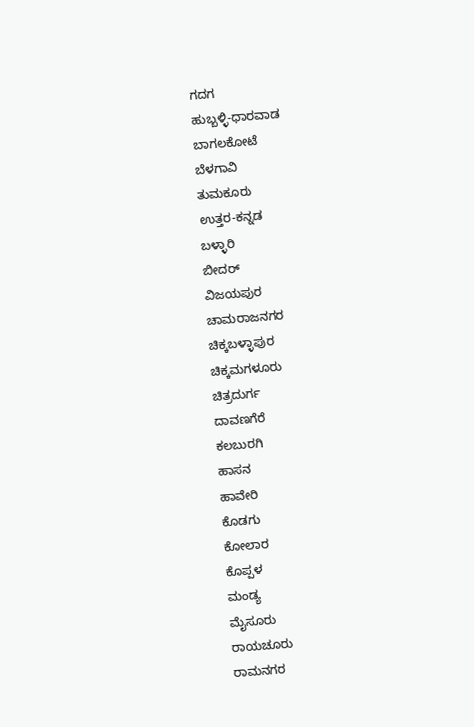ಗದಗ
ಹುಬ್ಬಳ್ಳಿ-ಧಾರವಾಡ
ಬಾಗಲಕೋಟೆ
ಬೆಳಗಾವಿ
ತುಮಕೂರು
ಉತ್ತರ-ಕನ್ನಡ
ಬಳ್ಳಾರಿ
ಬೀದರ್
ವಿಜಯಪುರ
ಚಾಮರಾಜನಗರ
ಚಿಕ್ಕಬಳ್ಳಾಪುರ
ಚಿಕ್ಕಮಗಳೂರು
ಚಿತ್ರದುರ್ಗ
ದಾವಣಗೆರೆ
ಕಲಬುರಗಿ
ಹಾಸನ
ಹಾವೇರಿ
ಕೊಡಗು
ಕೋಲಾರ
ಕೊಪ್ಪಳ
ಮಂಡ್ಯ
ಮೈಸೂರು
ರಾಯಚೂರು
ರಾಮನಗರ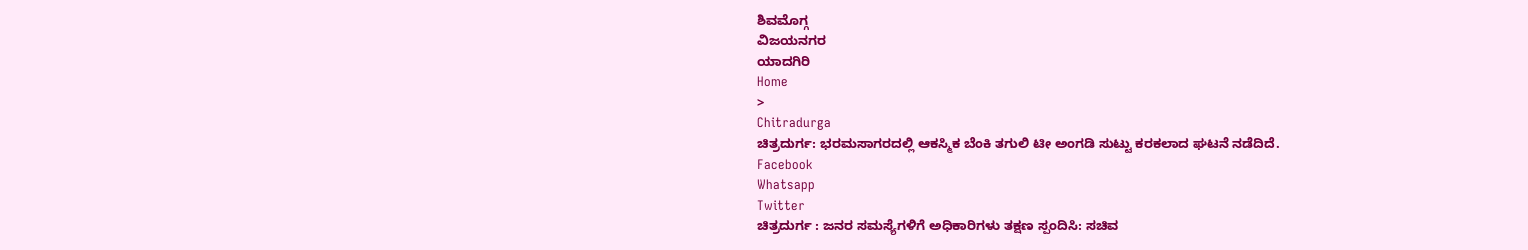ಶಿವಮೊಗ್ಗ
ವಿಜಯನಗರ
ಯಾದಗಿರಿ
Home
>
Chitradurga
ಚಿತ್ರದುರ್ಗ: ಭರಮಸಾಗರದಲ್ಲಿ ಆಕಸ್ಮಿಕ ಬೆಂಕಿ ತಗುಲಿ ಟೀ ಅಂಗಡಿ ಸುಟ್ಟು ಕರಕಲಾದ ಘಟನೆ ನಡೆದಿದೆ.
Facebook
Whatsapp
Twitter
ಚಿತ್ರದುರ್ಗ : ಜನರ ಸಮಸ್ಯೆಗಳಿಗೆ ಅಧಿಕಾರಿಗಳು ತಕ್ಷಣ ಸ್ಪಂದಿಸಿ: ಸಚಿವ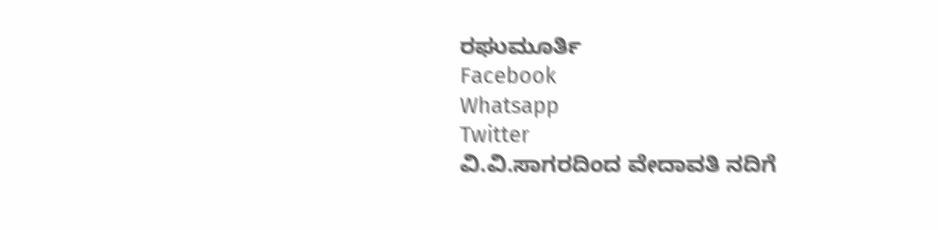ರಘುಮೂರ್ತಿ
Facebook
Whatsapp
Twitter
ವಿ.ವಿ.ಸಾಗರದಿಂದ ವೇದಾವತಿ ನದಿಗೆ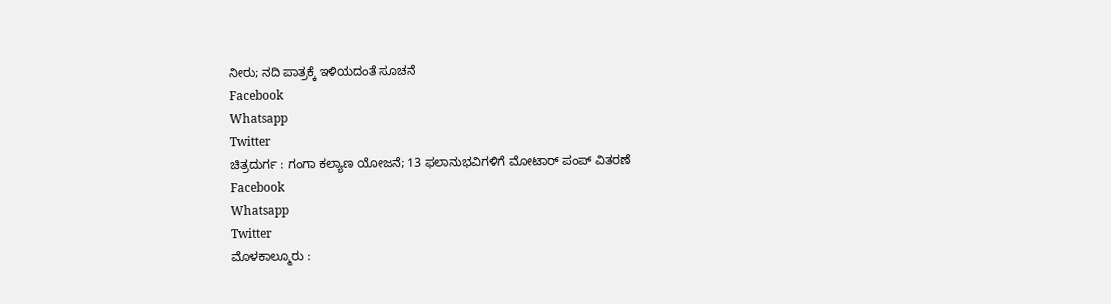ನೀರು; ನದಿ ಪಾತ್ರಕ್ಕೆ ಇಳಿಯದಂತೆ ಸೂಚನೆ
Facebook
Whatsapp
Twitter
ಚಿತ್ರದುರ್ಗ : ಗಂಗಾ ಕಲ್ಯಾಣ ಯೋಜನೆ; 13 ಫಲಾನುಭವಿಗಳಿಗೆ ಮೋಟಾರ್ ಪಂಪ್ ವಿತರಣೆ
Facebook
Whatsapp
Twitter
ಮೊಳಕಾಲ್ಮೂರು :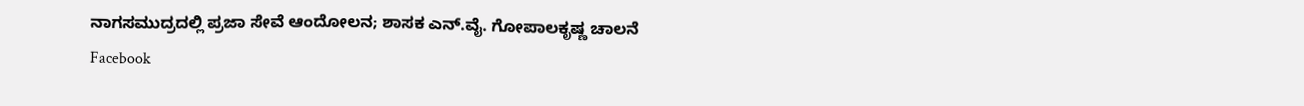ನಾಗಸಮುದ್ರದಲ್ಲಿ ಪ್ರಜಾ ಸೇವೆ ಆಂದೋಲನ; ಶಾಸಕ ಎನ್.ವೈ. ಗೋಪಾಲಕೃಷ್ಣ ಚಾಲನೆ
Facebook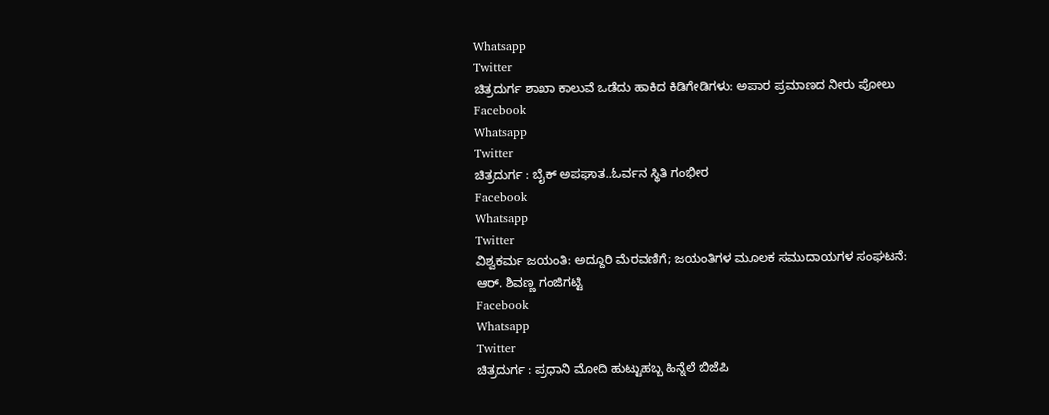Whatsapp
Twitter
ಚಿತ್ರದುರ್ಗ ಶಾಖಾ ಕಾಲುವೆ ಒಡೆದು ಹಾಕಿದ ಕಿಡಿಗೇಡಿಗಳು: ಅಪಾರ ಪ್ರಮಾಣದ ನೀರು ಪೋಲು
Facebook
Whatsapp
Twitter
ಚಿತ್ರದುರ್ಗ : ಬೈಕ್ ಅಪಘಾತ..ಓರ್ವನ ಸ್ಥಿತಿ ಗಂಭೀರ
Facebook
Whatsapp
Twitter
ವಿಶ್ವಕರ್ಮ ಜಯಂತಿ: ಅದ್ದೂರಿ ಮೆರವಣಿಗೆ; ಜಯಂತಿಗಳ ಮೂಲಕ ಸಮುದಾಯಗಳ ಸಂಘಟನೆ: ಆರ್. ಶಿವಣ್ಣ ಗಂಜಿಗಟ್ಟಿ
Facebook
Whatsapp
Twitter
ಚಿತ್ರದುರ್ಗ : ಪ್ರಧಾನಿ ಮೋದಿ ಹುಟ್ಟುಹಬ್ಬ ಹಿನ್ನೆಲೆ ಬಿಜೆಪಿ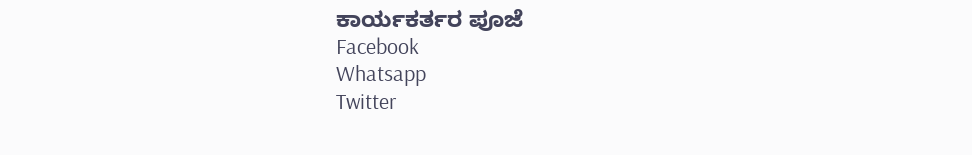ಕಾರ್ಯಕರ್ತರ ಪೂಜೆ
Facebook
Whatsapp
Twitter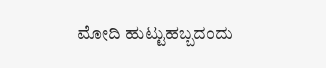ಮೋದಿ ಹುಟ್ಟುಹಬ್ಬದಂದು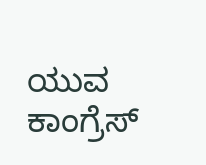ಯುವ ಕಾಂಗ್ರೆಸ್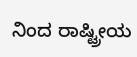ನಿಂದ ರಾಷ್ಟ್ರೀಯ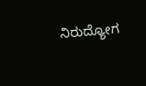ನಿರುದ್ಯೋಗ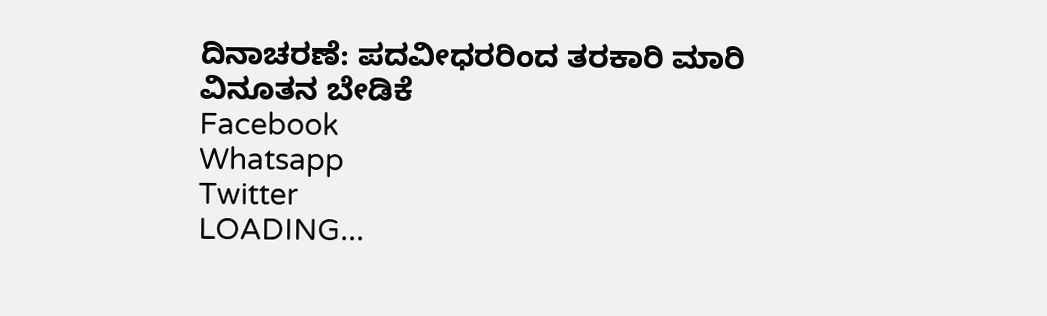ದಿನಾಚರಣೆ: ಪದವೀಧರರಿಂದ ತರಕಾರಿ ಮಾರಿ ವಿನೂತನ ಬೇಡಿಕೆ
Facebook
Whatsapp
Twitter
LOADING...